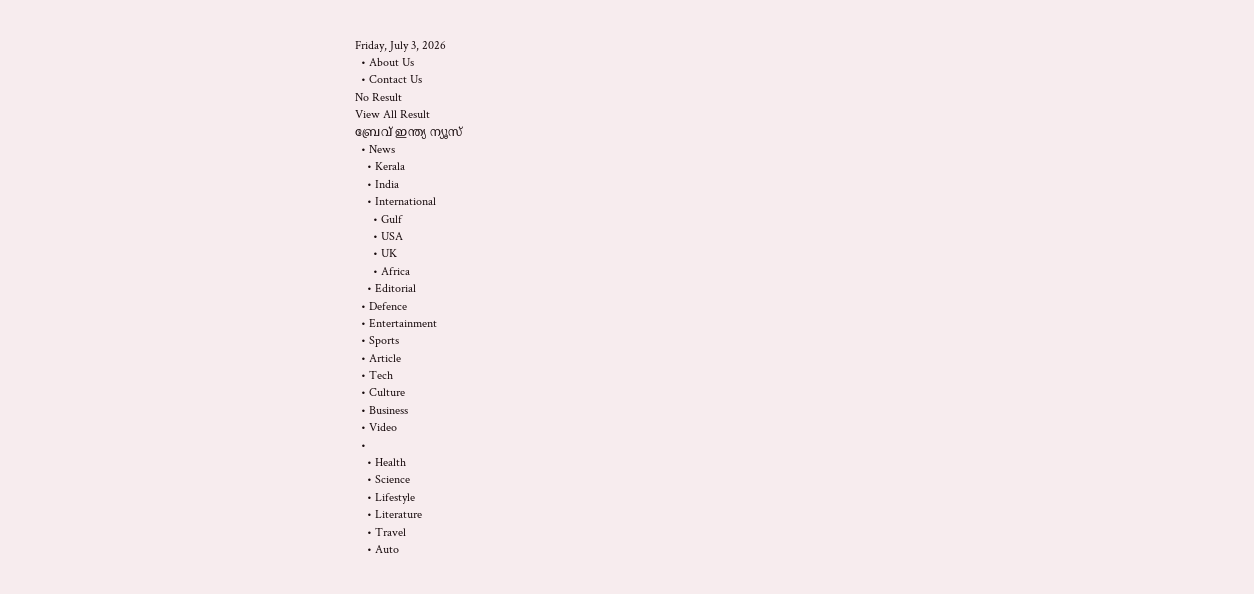Friday, July 3, 2026
  • About Us
  • Contact Us
No Result
View All Result
ബ്രേവ് ഇന്ത്യ ന്യൂസ്
  • News
    • Kerala
    • India
    • International
      • Gulf
      • USA
      • UK
      • Africa
    • Editorial
  • Defence
  • Entertainment
  • Sports
  • Article
  • Tech
  • Culture
  • Business
  • Video
  •
    • Health
    • Science
    • Lifestyle
    • Literature
    • Travel
    • Auto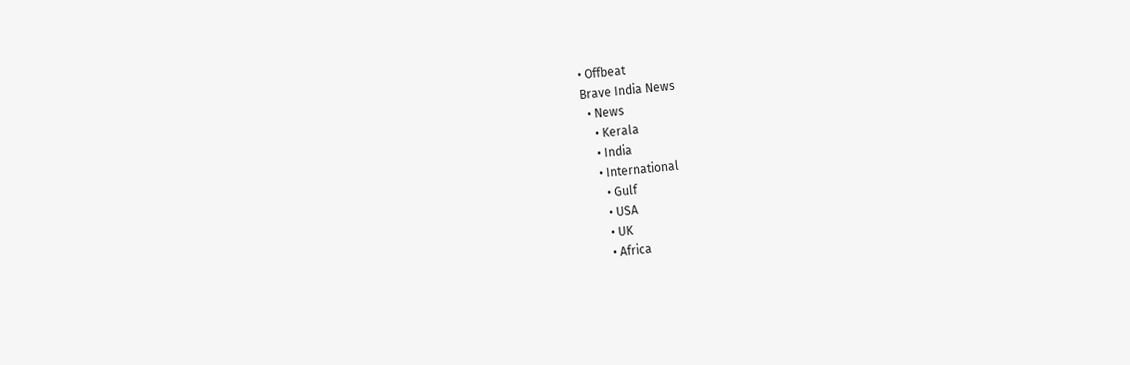• Offbeat
Brave India News
  • News
    • Kerala
    • India
    • International
      • Gulf
      • USA
      • UK
      • Africa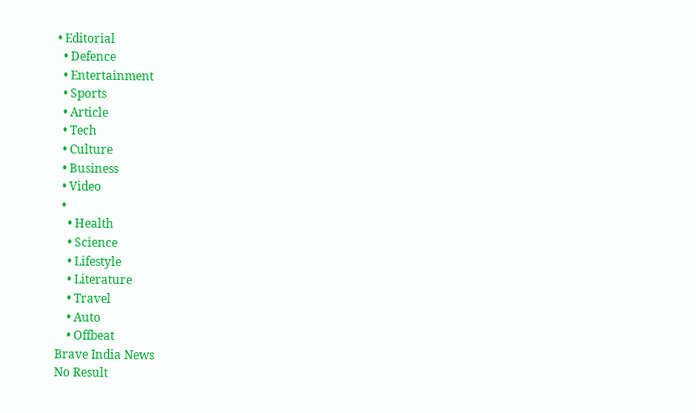• Editorial
  • Defence
  • Entertainment
  • Sports
  • Article
  • Tech
  • Culture
  • Business
  • Video
  •
    • Health
    • Science
    • Lifestyle
    • Literature
    • Travel
    • Auto
    • Offbeat
Brave India News
No Result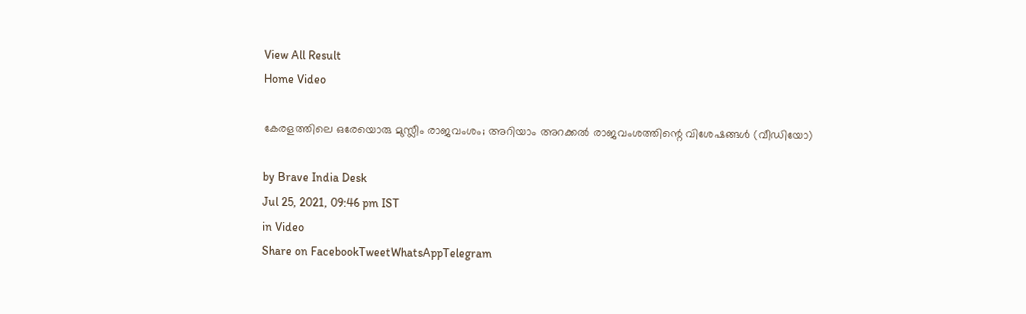View All Result
Home Video

കേരളത്തിലെ ഒരേയൊരു മുസ്ലീം രാജവംശം; അറിയാം അറക്കൽ രാജവംശത്തിന്റെ വിശേഷങ്ങൾ (വീഡിയോ)

by Brave India Desk
Jul 25, 2021, 09:46 pm IST
in Video
Share on FacebookTweetWhatsAppTelegram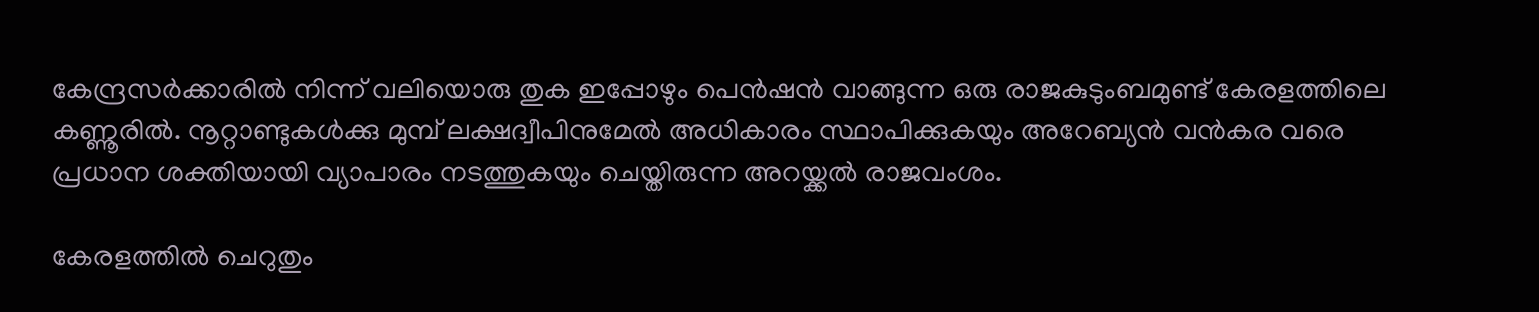കേന്ദ്രസർക്കാരിൽ നിന്ന് വലിയൊരു തുക ഇപ്പോഴും പെൻഷൻ വാങ്ങുന്ന ഒരു രാജകുടുംബമുണ്ട് കേരളത്തിലെ കണ്ണൂരിൽ. നൂറ്റാണ്ടുകൾക്കു മുമ്പ് ലക്ഷദ്വീപിനുമേൽ അധികാരം സ്ഥാപിക്കുകയും അറേബ്യൻ വൻകര വരെ പ്രധാന ശക്തിയായി വ്യാപാരം നടത്തുകയും ചെയ്തിരുന്ന അറയ്ക്കൽ രാജവംശം.

കേരളത്തില്‍ ചെറുതും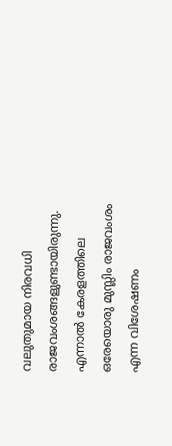വലുതുമായ നിരവധി രാജവംശങ്ങളുണ്ടായിരുന്നു. എന്നാല്‍ കേരളത്തിലെ ഒരേയൊരു മുസ്ലിം രാജവംശം എന്ന വിശേഷണം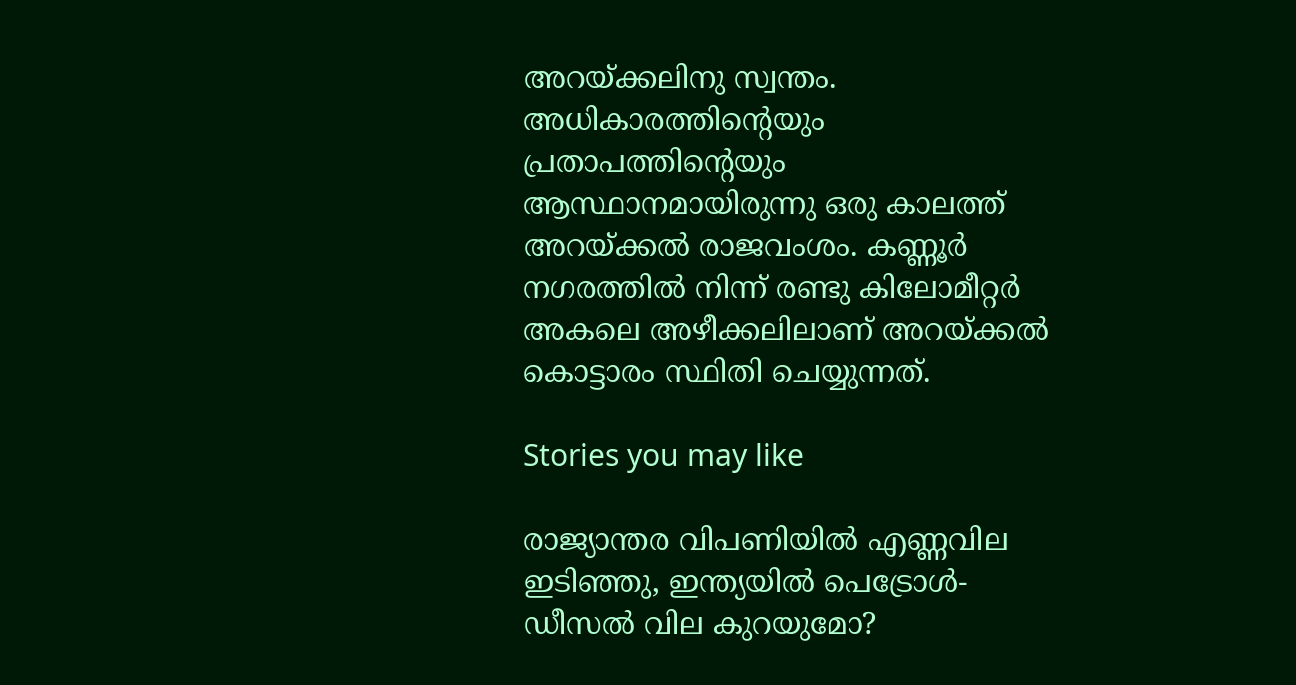അറയ്ക്കലിനു സ്വന്തം. അധികാരത്തിന്റെയും പ്രതാപത്തിന്റെയും ആസ്ഥാനമായിരുന്നു ഒരു കാലത്ത് അറയ്ക്കൽ രാജവംശം. കണ്ണൂര്‍ നഗരത്തില്‍ നിന്ന് രണ്ടു കിലോമീറ്റര്‍ അകലെ അഴീക്കലിലാണ് അറയ്ക്കൽ കൊട്ടാരം സ്ഥിതി ചെയ്യുന്നത്.

Stories you may like

രാജ്യാന്തര വിപണിയിൽ എണ്ണവില ഇടിഞ്ഞു, ഇന്ത്യയിൽ പെട്രോൾ-ഡീസൽ വില കുറയുമോ?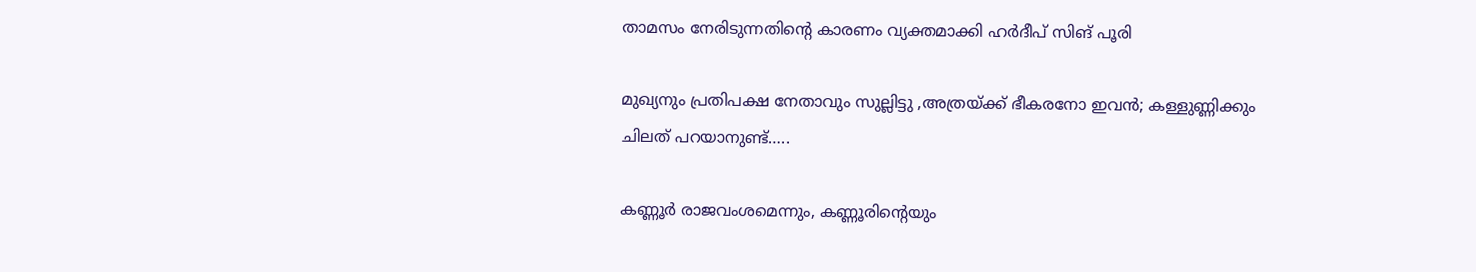താമസം നേരിടുന്നതിന്റെ കാരണം വ്യക്തമാക്കി ഹർദീപ് സിങ് പൂരി

മുഖ്യനും പ്രതിപക്ഷ നേതാവും സുല്ലിട്ടു ,അത്രയ്ക്ക് ഭീകരനോ ഇവൻ; കള്ളുണ്ണിക്കും ചിലത് പറയാനുണ്ട്…..

കണ്ണൂര്‍ രാജവംശമെന്നും, കണ്ണൂരിന്റെയും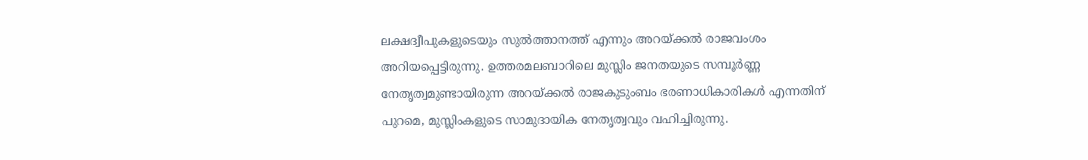ലക്ഷദ്വീപുകളുടെയും സുല്‍ത്താനത്ത് എന്നും അറയ്ക്കല്‍ രാജവംശം അറിയപ്പെട്ടിരുന്നു. ഉത്തരമലബാറിലെ മുസ്ലിം ജനതയുടെ സമ്പൂര്‍ണ്ണ നേതൃത്വമുണ്ടായിരുന്ന അറയ്ക്കല്‍ രാജകുടുംബം ഭരണാധികാരികള്‍ എന്നതിന് പുറമെ, മുസ്ലിംകളുടെ സാമുദായിക നേതൃത്വവും വഹിച്ചിരുന്നു.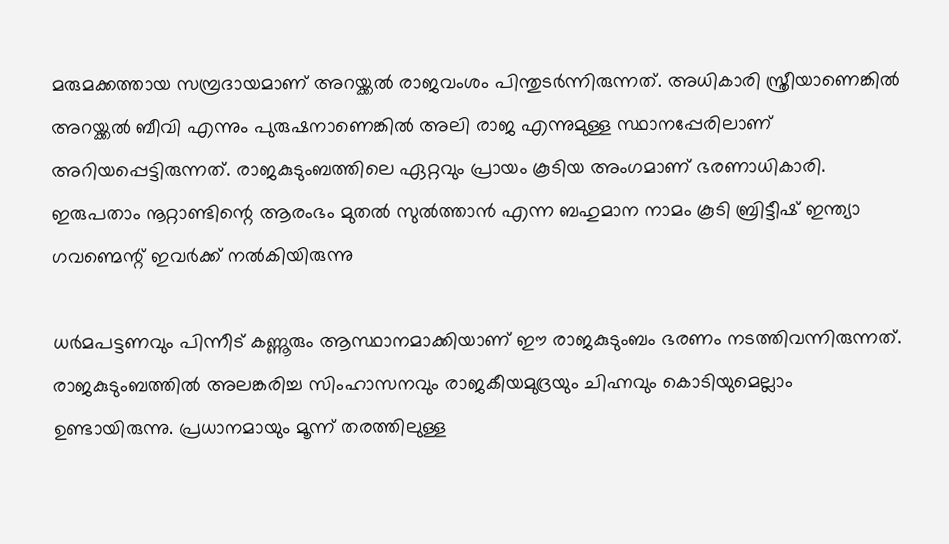മരുമക്കത്തായ സമ്പ്രദായമാണ് അറയ്ക്കൽ രാജവംശം പിന്തുടർന്നിരുന്നത്. അധികാരി സ്ത്രീയാണെങ്കിൽ അറയ്ക്കൽ ബീവി എന്നും പുരുഷനാണെങ്കിൽ അലി രാജ എന്നുമുള്ള സ്ഥാനപ്പേരിലാണ് അറിയപ്പെട്ടിരുന്നത്. രാജകുടുംബത്തിലെ ഏറ്റവും പ്രായം കൂടിയ അംഗമാണ് ഭരണാധികാരി. ഇരുപതാം നൂറ്റാണ്ടിന്റെ ആരംഭം മുതല്‍ സുല്‍ത്താന്‍ എന്ന ബഹുമാന നാമം കൂടി ബ്രിട്ടീഷ് ഇന്ത്യാ ഗവണ്മെന്റ് ഇവര്‍ക്ക് നല്‍കിയിരുന്നു

ധര്‍മപട്ടണവും പിന്നീട് കണ്ണൂരും ആസ്ഥാനമാക്കിയാണ് ഈ രാജകുടുംബം ഭരണം നടത്തിവന്നിരുന്നത്. രാജകുടുംബത്തില്‍ അലങ്കരിച്ച സിംഹാസനവും രാജകീയമുദ്രയും ചിഹ്നവും കൊടിയുമെല്ലാം ഉണ്ടായിരുന്നു. പ്രധാനമായും മൂന്ന് തരത്തിലുള്ള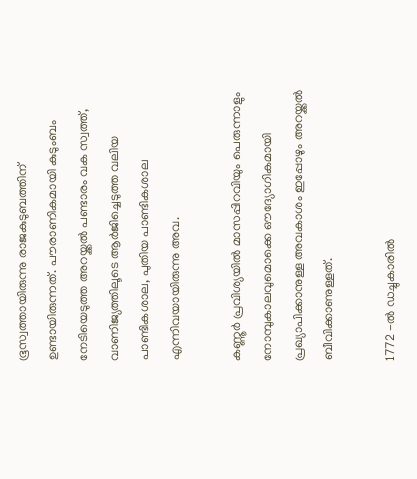ഭൂസ്വത്തായിരുന്നു രാജകുടുബത്തിന് ഉണ്ടായിരുന്നത്. പൗരാണികമായി കുടുംബം നേടിയെടുത്ത അറയ്ക്കല്‍ പണ്ടാരം വക സ്വത്ത്, വാണിജ്യത്തിലൂടെ ആര്‍ജിച്ചെടുത്ത വലിയ പാണ്ടികശാല, പുതിയ പാണ്ടികശാല എന്നിവയായിരുന്നു അവ.

കണ്ണൂര്‍ പ്രവിശ്യയില്‍ മാസപ്പിറവിയും പെരുന്നാളും നോമ്പുകാലവുമൊക്കെ ഔദ്യോഗികമായി പ്രഖ്യാപിക്കാനുള്ള അവകാശം ഇപ്പോഴും അറയ്ക്കല്‍ ബീവിക്കാണുള്ളത്.

1772 -ല്‍ ഡച്ചുകാരില്‍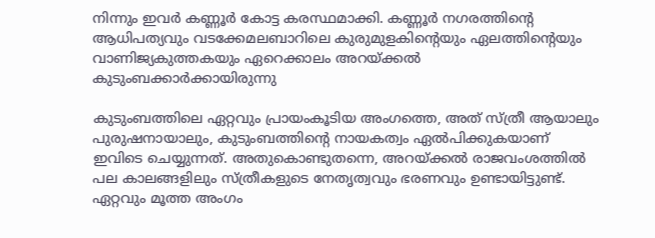നിന്നും ഇവര്‍ കണ്ണൂര്‍ കോട്ട കരസ്ഥമാക്കി. കണ്ണൂർ നഗരത്തിന്റെ ആധിപത്യവും വടക്കേമലബാറിലെ കുരുമുളകിന്റെയും ഏലത്തിന്റെയും വാണിജ്യകുത്തകയും ഏറെക്കാലം അറയ്ക്കൽ കുടുംബക്കാർക്കായിരുന്നു

കുടുംബത്തിലെ ഏറ്റവും പ്രായംകൂടിയ അംഗത്തെ, അത് സ്ത്രീ ആയാലും പുരുഷനായാലും, കുടുംബത്തിന്റെ നായകത്വം ഏല്‍പിക്കുകയാണ് ഇവിടെ ചെയ്യുന്നത്. അതുകൊണ്ടുതന്നെ, അറയ്ക്കല്‍ രാജവംശത്തില്‍ പല കാലങ്ങളിലും സ്ത്രീകളുടെ നേതൃത്വവും ഭരണവും ഉണ്ടായിട്ടുണ്ട്. ഏറ്റവും മൂത്ത അംഗം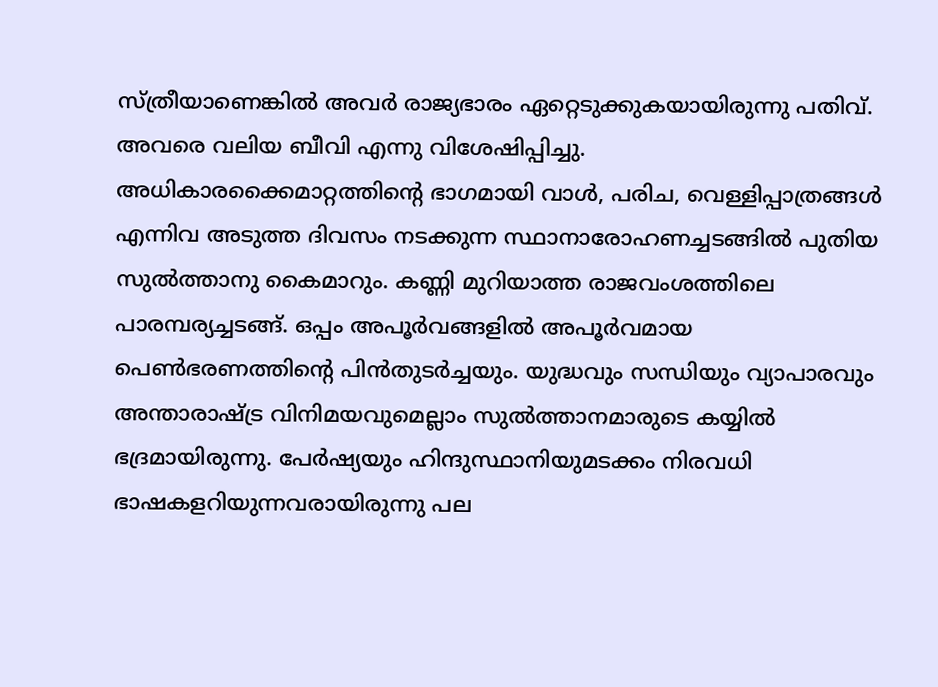സ്ത്രീയാണെങ്കില്‍ അവര്‍ രാജ്യഭാരം ഏറ്റെടുക്കുകയായിരുന്നു പതിവ്. അവരെ വലിയ ബീവി എന്നു വിശേഷിപ്പിച്ചു. അധികാരക്കൈമാറ്റത്തിന്റെ ഭാഗമായി വാൾ, പരിച, വെള്ളിപ്പാത്രങ്ങൾ എന്നിവ അടുത്ത ദിവസം നടക്കുന്ന സ്ഥാനാരോഹണച്ചടങ്ങിൽ പുതിയ സുൽത്താനു കൈമാറും. കണ്ണി മുറിയാത്ത രാജവംശത്തിലെ പാരമ്പര്യച്ചടങ്ങ്. ഒപ്പം അപൂർവങ്ങളിൽ അപൂർവമായ പെൺഭരണത്തിന്റെ പിൻതുടർച്ചയും. യുദ്ധവും സന്ധിയും വ്യാപാരവും അന്താരാഷ്ട്ര വിനിമയവുമെല്ലാം സുല്‍ത്താനമാരുടെ കയ്യില്‍ ഭദ്രമായിരുന്നു. പേര്‍ഷ്യയും ഹിന്ദുസ്ഥാനിയുമടക്കം നിരവധി ഭാഷകളറിയുന്നവരായിരുന്നു പല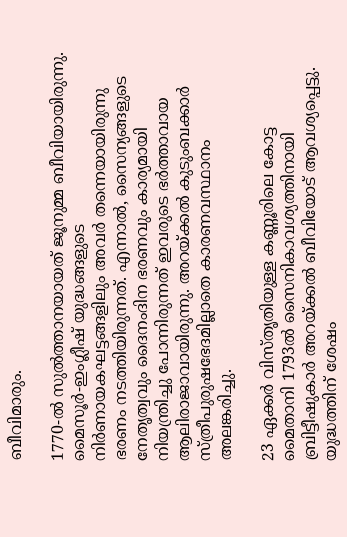ബീവിമാരും.

1770-ല്‍ സുല്‍ത്താനയായത് ജൂനുമ്മ ബീവിയായിരുന്നു. മൈസൂര്‍-ഇംഗ്ലീഷ് യുദ്ധങ്ങളുടെ നിര്‍ണായകഘട്ടങ്ങളിലും അവര്‍ തന്നെയായിരുന്നു ഭരണം നടത്തിയിരുന്നത്. എന്നാല്‍, സൈന്യങ്ങളുടെ നേതൃത്വവും ദൈനംദിന ഭരണവും കാര്യമായി നിയന്ത്രിച്ചു പോന്നിരുന്നത് ഇവരുടെ ഭര്‍ത്താവായ ആലിരാജാവായിരുന്നു. അറയ്ക്കല്‍ കുടുംബക്കാര്‍ സ്ത്രീപുരുഷഭേദമില്ലാതെ കാരണവസ്ഥാനം അലങ്കരിച്ചു.

23 ഏക്കര്‍ വിസ്തൃതിയുള്ള കണ്ണൂരിലെ കോട്ട മൈതാനി 1793ല്‍ സൈനികാവശ്യത്തിനായി ബ്രിട്ടീഷുകാര്‍ അറയ്ക്കല്‍ ബീവിയോട് ആവശ്യപ്പെട്ടു. യുദ്ധത്തിന് ശേഷം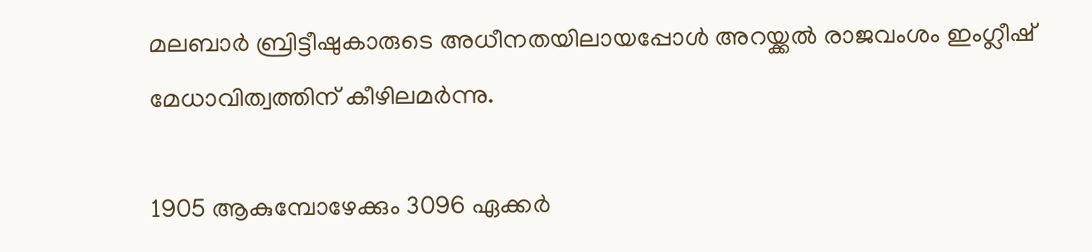മലബാര്‍ ബ്രിട്ടീഷുകാരുടെ അധീനതയിലായപ്പോള്‍ അറയ്ക്കല്‍ രാജവംശം ഇംഗ്ലീഷ് മേധാവിത്വത്തിന് കീഴിലമര്‍ന്നു.

1905 ആകുമ്പോഴേക്കും 3096 ഏക്കര്‍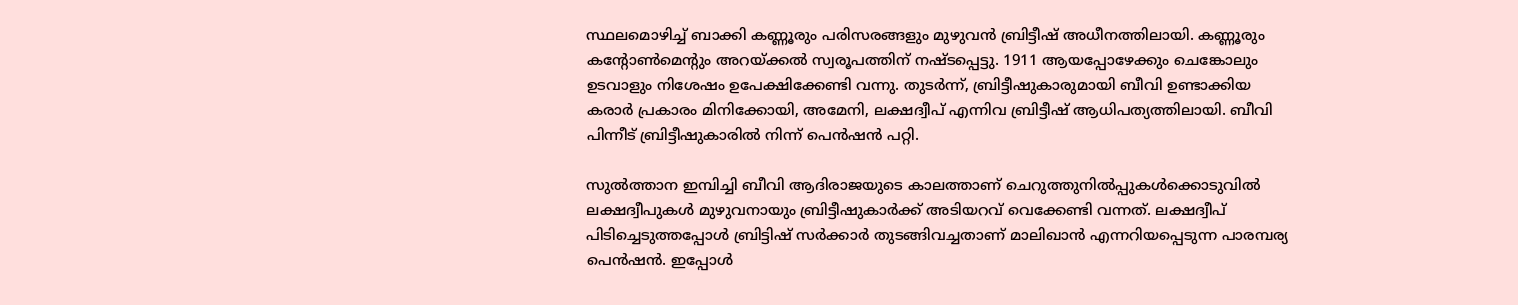സ്ഥലമൊഴിച്ച് ബാക്കി കണ്ണൂരും പരിസരങ്ങളും മുഴുവന്‍ ബ്രിട്ടീഷ് അധീനത്തിലായി. കണ്ണൂരും കന്റോണ്‍മെന്റും അറയ്ക്കല്‍ സ്വരൂപത്തിന് നഷ്ടപ്പെട്ടു. 1911 ആയപ്പോഴേക്കും ചെങ്കോലും ഉടവാളും നിശേഷം ഉപേക്ഷിക്കേണ്ടി വന്നു. തുടര്‍ന്ന്, ബ്രിട്ടീഷുകാരുമായി ബീവി ഉണ്ടാക്കിയ കരാര്‍ പ്രകാരം മിനിക്കോയി, അമേനി, ലക്ഷദ്വീപ് എന്നിവ ബ്രിട്ടീഷ് ആധിപത്യത്തിലായി. ബീവി പിന്നീട് ബ്രിട്ടീഷുകാരില്‍ നിന്ന് പെന്‍ഷന്‍ പറ്റി.

സുല്‍ത്താന ഇമ്പിച്ചി ബീവി ആദിരാജയുടെ കാലത്താണ് ചെറുത്തുനില്‍പ്പുകള്‍ക്കൊടുവില്‍ ലക്ഷദ്വീപുകള്‍ മുഴുവനായും ബ്രിട്ടീഷുകാര്‍ക്ക് അടിയറവ് വെക്കേണ്ടി വന്നത്. ലക്ഷദ്വീപ് പിടിച്ചെടുത്തപ്പോൾ ബ്രിട്ടിഷ് സർക്കാർ തുടങ്ങിവച്ചതാണ് മാലിഖാൻ എന്നറിയപ്പെടുന്ന പാരമ്പര്യ പെൻഷൻ. ഇപ്പോൾ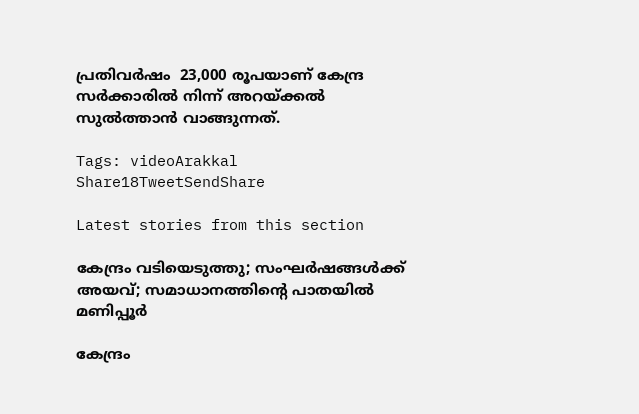പ്രതിവർഷം  23,000 രൂപയാണ് കേന്ദ്ര സർക്കാരിൽ നിന്ന് അറയ്ക്കൽ സുൽത്താൻ വാങ്ങുന്നത്.

Tags: videoArakkal
Share18TweetSendShare

Latest stories from this section

കേന്ദ്രം വടിയെടുത്തു; സംഘർഷങ്ങൾക്ക് അയവ്; സമാധാനത്തിന്റെ പാതയിൽ മണിപ്പൂർ

കേന്ദ്രം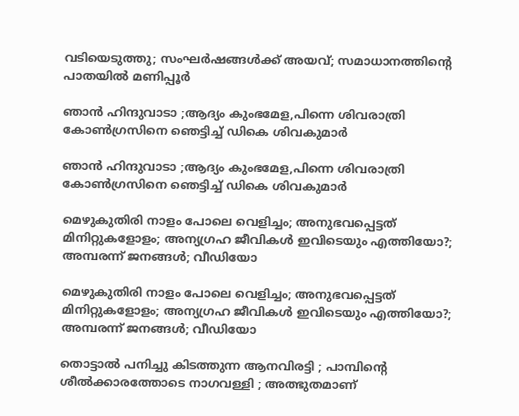വടിയെടുത്തു; സംഘർഷങ്ങൾക്ക് അയവ്; സമാധാനത്തിന്റെ പാതയിൽ മണിപ്പൂർ

ഞാൻ ഹിന്ദുവാടാ ;ആദ്യം കുംഭമേള,പിന്നെ ശിവരാത്രി കോൺഗ്രസിനെ ഞെട്ടിച്ച് ഡികെ ശിവകുമാർ

ഞാൻ ഹിന്ദുവാടാ ;ആദ്യം കുംഭമേള,പിന്നെ ശിവരാത്രി കോൺഗ്രസിനെ ഞെട്ടിച്ച് ഡികെ ശിവകുമാർ

മെഴുകുതിരി നാളം പോലെ വെളിച്ചം; അനുഭവപ്പെട്ടത് മിനിറ്റുകളോളം; അന്യഗ്രഹ ജീവികൾ ഇവിടെയും എത്തിയോ?; അമ്പരന്ന് ജനങ്ങൾ; വീഡിയോ

മെഴുകുതിരി നാളം പോലെ വെളിച്ചം; അനുഭവപ്പെട്ടത് മിനിറ്റുകളോളം; അന്യഗ്രഹ ജീവികൾ ഇവിടെയും എത്തിയോ?; അമ്പരന്ന് ജനങ്ങൾ; വീഡിയോ

തൊട്ടാൽ പനിച്ചു കിടത്തുന്ന ആനവിരട്ടി ; പാമ്പിൻ്റെ ശീൽക്കാരത്തോടെ നാഗവള്ളി ; അത്ഭുതമാണ്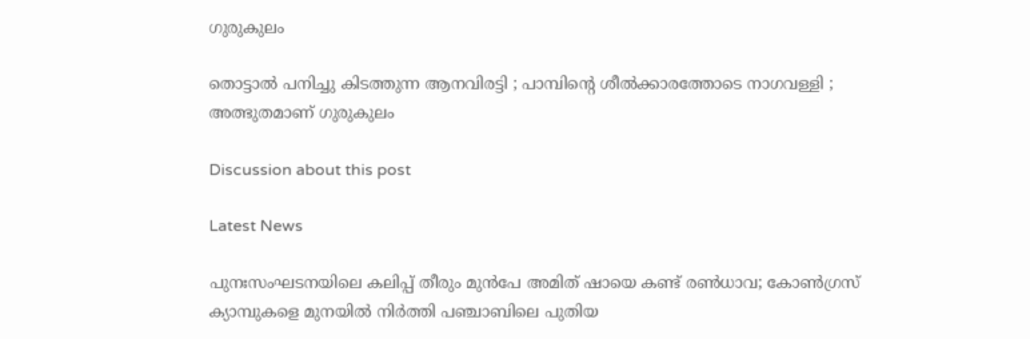ഗുരുകുലം

തൊട്ടാൽ പനിച്ചു കിടത്തുന്ന ആനവിരട്ടി ; പാമ്പിൻ്റെ ശീൽക്കാരത്തോടെ നാഗവള്ളി ; അത്ഭുതമാണ് ഗുരുകുലം

Discussion about this post

Latest News

പുനഃസംഘടനയിലെ കലിപ്പ് തീരും മുൻപേ അമിത് ഷായെ കണ്ട് രൺധാവ; കോൺഗ്രസ് ക്യാമ്പുകളെ മുനയിൽ നിർത്തി പഞ്ചാബിലെ പുതിയ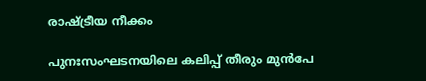രാഷ്ട്രീയ നീക്കം

പുനഃസംഘടനയിലെ കലിപ്പ് തീരും മുൻപേ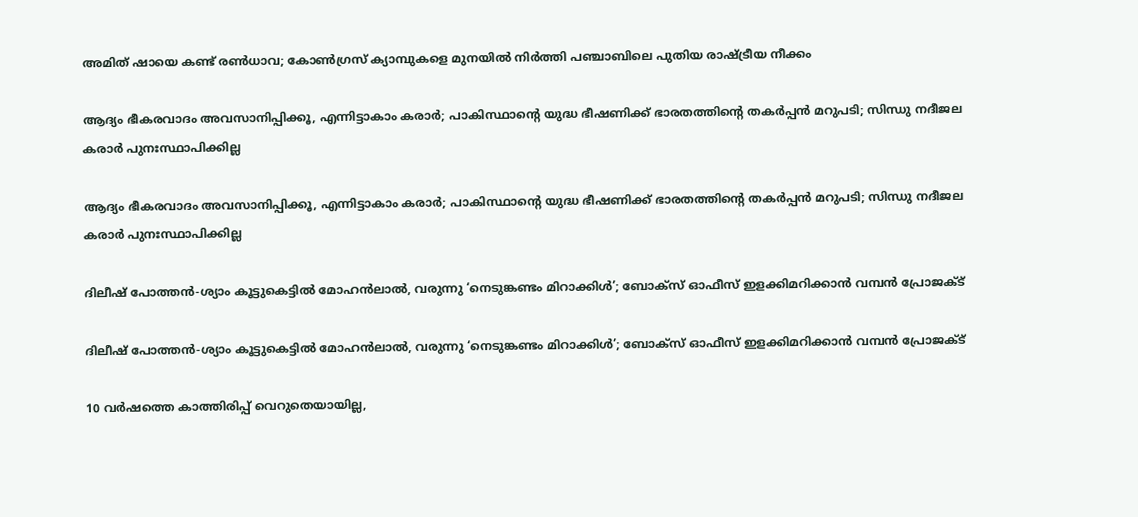അമിത് ഷായെ കണ്ട് രൺധാവ; കോൺഗ്രസ് ക്യാമ്പുകളെ മുനയിൽ നിർത്തി പഞ്ചാബിലെ പുതിയ രാഷ്ട്രീയ നീക്കം

ആദ്യം ഭീകരവാദം അവസാനിപ്പിക്കൂ, എന്നിട്ടാകാം കരാർ; പാകിസ്ഥാന്റെ യുദ്ധ ഭീഷണിക്ക് ഭാരതത്തിന്റെ തകർപ്പൻ മറുപടി; സിന്ധു നദീജല കരാർ പുനഃസ്ഥാപിക്കില്ല

ആദ്യം ഭീകരവാദം അവസാനിപ്പിക്കൂ, എന്നിട്ടാകാം കരാർ; പാകിസ്ഥാന്റെ യുദ്ധ ഭീഷണിക്ക് ഭാരതത്തിന്റെ തകർപ്പൻ മറുപടി; സിന്ധു നദീജല കരാർ പുനഃസ്ഥാപിക്കില്ല

ദിലീഷ് പോത്തൻ-ശ്യാം കൂട്ടുകെട്ടിൽ മോഹൻലാൽ, വരുന്നു ‘നെടുങ്കണ്ടം മിറാക്കിൾ’; ബോക്‌സ് ഓഫീസ് ഇളക്കിമറിക്കാൻ വമ്പൻ പ്രോജക്ട്

ദിലീഷ് പോത്തൻ-ശ്യാം കൂട്ടുകെട്ടിൽ മോഹൻലാൽ, വരുന്നു ‘നെടുങ്കണ്ടം മിറാക്കിൾ’; ബോക്‌സ് ഓഫീസ് ഇളക്കിമറിക്കാൻ വമ്പൻ പ്രോജക്ട്

10 വർഷത്തെ കാത്തിരിപ്പ് വെറുതെയായില്ല,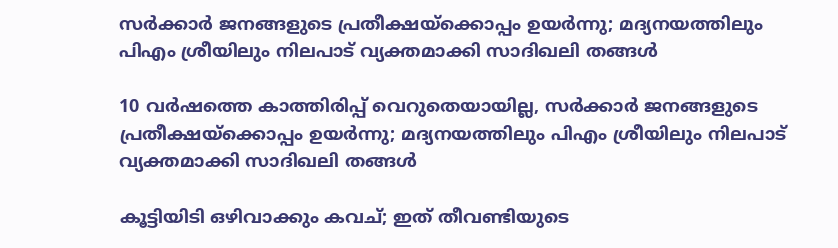സർക്കാർ ജനങ്ങളുടെ പ്രതീക്ഷയ്‌ക്കൊപ്പം ഉയർന്നു; മദ്യനയത്തിലും പിഎം ശ്രീയിലും നിലപാട് വ്യക്തമാക്കി സാദിഖലി തങ്ങൾ

10 വർഷത്തെ കാത്തിരിപ്പ് വെറുതെയായില്ല, സർക്കാർ ജനങ്ങളുടെ പ്രതീക്ഷയ്‌ക്കൊപ്പം ഉയർന്നു; മദ്യനയത്തിലും പിഎം ശ്രീയിലും നിലപാട് വ്യക്തമാക്കി സാദിഖലി തങ്ങൾ

കൂട്ടിയിടി ഒഴിവാക്കും കവച്; ഇത് തീവണ്ടിയുടെ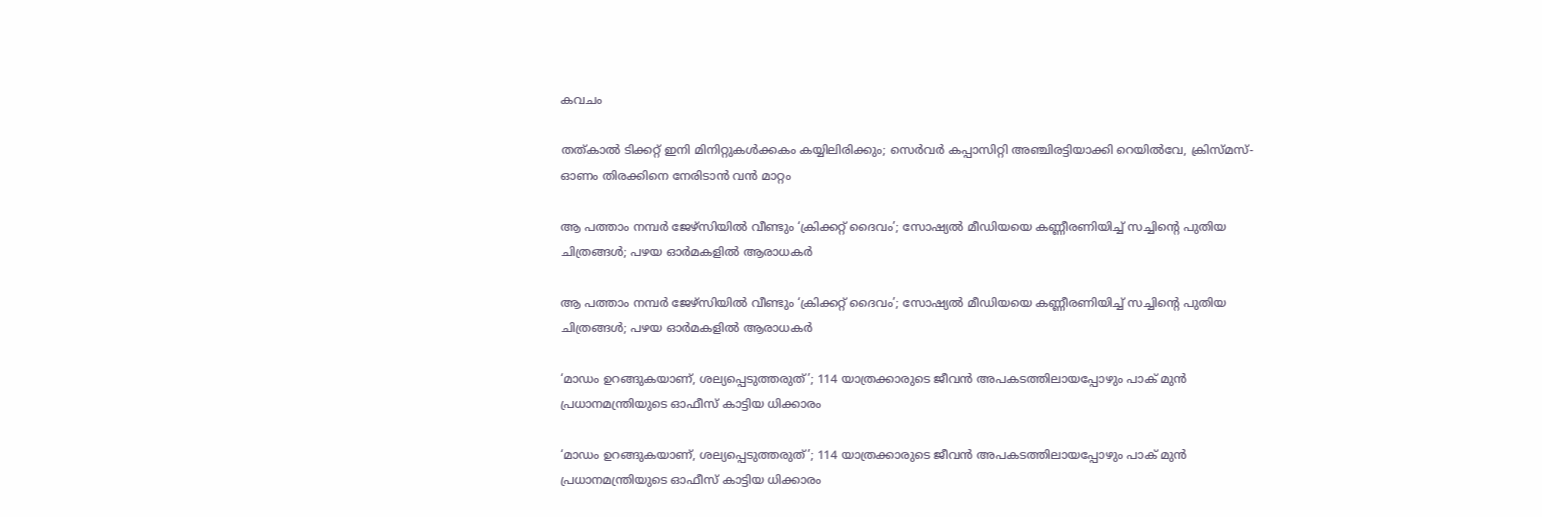കവചം

തത്കാൽ ടിക്കറ്റ് ഇനി മിനിറ്റുകൾക്കകം കയ്യിലിരിക്കും; സെർവർ കപ്പാസിറ്റി അഞ്ചിരട്ടിയാക്കി റെയിൽവേ, ക്രിസ്മസ്-ഓണം തിരക്കിനെ നേരിടാൻ വൻ മാറ്റം

ആ പത്താം നമ്പർ ജേഴ്‌സിയിൽ വീണ്ടും ‘ക്രിക്കറ്റ് ദൈവം’; സോഷ്യൽ മീഡിയയെ കണ്ണീരണിയിച്ച് സച്ചിന്റെ പുതിയ ചിത്രങ്ങൾ; പഴയ ഓർമകളിൽ ആരാധകർ

ആ പത്താം നമ്പർ ജേഴ്‌സിയിൽ വീണ്ടും ‘ക്രിക്കറ്റ് ദൈവം’; സോഷ്യൽ മീഡിയയെ കണ്ണീരണിയിച്ച് സച്ചിന്റെ പുതിയ ചിത്രങ്ങൾ; പഴയ ഓർമകളിൽ ആരാധകർ

‘മാഡം ഉറങ്ങുകയാണ്, ശല്യപ്പെടുത്തരുത്’; 114 യാത്രക്കാരുടെ ജീവൻ അപകടത്തിലായപ്പോഴും പാക് മുൻ പ്രധാനമന്ത്രിയുടെ ഓഫീസ് കാട്ടിയ ധിക്കാരം

‘മാഡം ഉറങ്ങുകയാണ്, ശല്യപ്പെടുത്തരുത്’; 114 യാത്രക്കാരുടെ ജീവൻ അപകടത്തിലായപ്പോഴും പാക് മുൻ പ്രധാനമന്ത്രിയുടെ ഓഫീസ് കാട്ടിയ ധിക്കാരം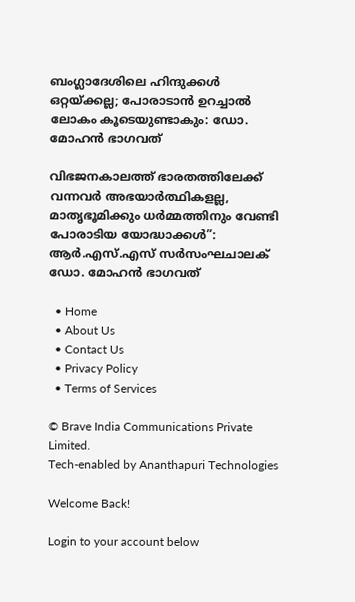ബംഗ്ലാദേശിലെ ഹിന്ദുക്കൾ ഒറ്റയ്ക്കല്ല; പോരാടാൻ ഉറച്ചാൽ ലോകം കൂടെയുണ്ടാകും: ഡോ. മോഹൻ ഭാഗവത്

വിഭജനകാലത്ത് ഭാരതത്തിലേക്ക് വന്നവർ അഭയാർത്ഥികളല്ല, മാതൃഭൂമിക്കും ധർമ്മത്തിനും വേണ്ടി പോരാടിയ യോദ്ധാക്കൾ”: ആർ.എസ്.എസ് സർസംഘചാലക് ഡോ. മോഹൻ ഭാഗവത്

  • Home
  • About Us
  • Contact Us
  • Privacy Policy
  • Terms of Services

© Brave India Communications Private Limited.
Tech-enabled by Ananthapuri Technologies

Welcome Back!

Login to your account below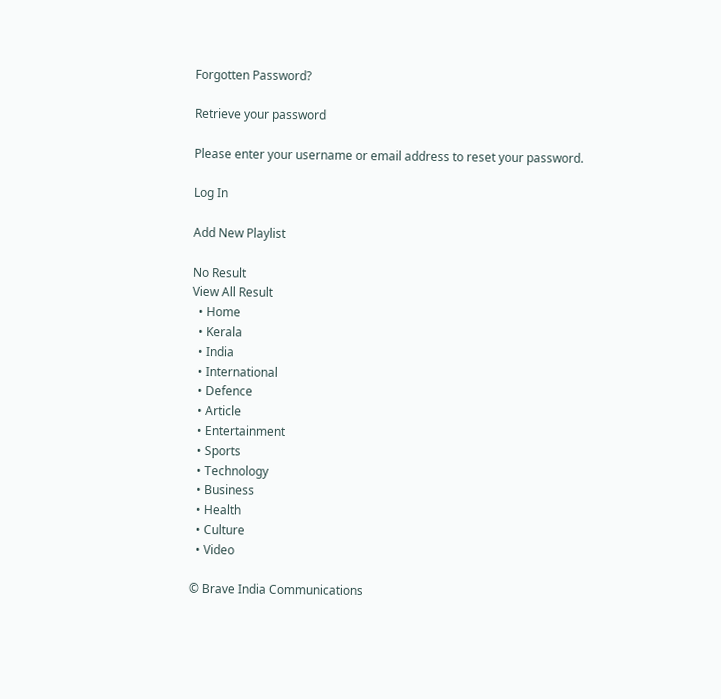Forgotten Password?

Retrieve your password

Please enter your username or email address to reset your password.

Log In

Add New Playlist

No Result
View All Result
  • Home
  • Kerala
  • India
  • International
  • Defence
  • Article
  • Entertainment
  • Sports
  • Technology
  • Business
  • Health
  • Culture
  • Video

© Brave India Communications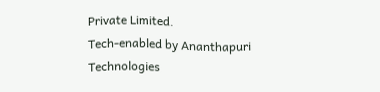Private Limited.
Tech-enabled by Ananthapuri Technologies